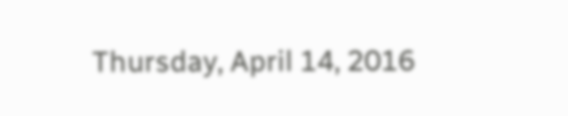Thursday, April 14, 2016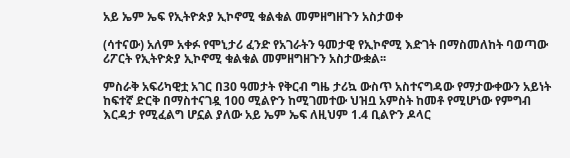አይ ኤም ኤፍ የኢትዮጵያ ኢኮኖሚ ቁልቁል መምዘግዘጉን አስታወቀ

(ሳተናው) አለም አቀፉ የሞኒታሪ ፈንድ የአገራትን ዓመታዊ የኢኮኖሚ እድገት በማስመለከት ባወጣው ሪፖርት የኢትዮጵያ ኢኮኖሚ ቁልቁል መምዘግዘጉን አስታውቋል፡፡

ምስራቅ አፍሪካዊቷ አገር በ30 ዓመታት የቅርብ ግዜ ታሪኳ ውስጥ አስተናግዳው የማታውቀውን አይነት ከፍተኛ ድርቅ በማስተናገዷ 100 ሚልዮን ከሚገመተው ህዝቧ አምስት ከመቶ የሚሆነው የምግብ እርዳታ የሚፈልግ ሆኗል ያለው አይ ኤም ኤፍ ለዚህም 1.4 ቢልዮን ዶላር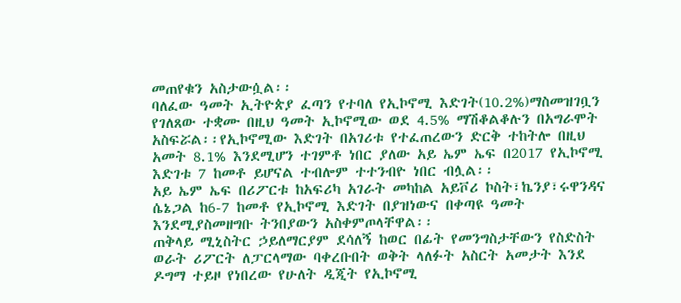መጠየቁን አስታውሷል፡፡
ባለፈው ዓመት ኢትዮጵያ ፈጣን የተባለ የኢኮኖሚ እድገት(10.2%)ማስመዝገቧን የገለጸው ተቋሙ በዚህ ዓመት ኢኮኖሚው ወደ 4.5% ማሽቆልቆሉን በአግራሞት አስፍሯል፡፡የኢኮኖሚው እድገት በአገሪቱ የተፈጠረውን ድርቅ ተከትሎ በዚህ አመት 8.1% እንደሚሆን ተገምቶ ነበር ያለው አይ ኤም ኤፍ በ2017 የኢኮኖሚ እድገቱ 7 ከመቶ ይሆናል ተብሎም ተተንብዮ ነበር ብሏል፡፡
አይ ኤም ኤፍ በሪፖርቱ ከአፍሪካ አገራት መካከል አይቮሪ ኮስት፣ኬንያ፣ሩዋንዳና ሴኔጋል ከ6-7 ከመቶ የኢኮኖሚ እድገት በያዝነውና በቀጣዩ ዓመት እንደሚያስመዘግቡ ትንበያውን አስቀምጦላቸዋል፡፡
ጠቅላይ ሚኒስትር ኃይለማርያም ደሳለኝ ከወር በፊት የመንግስታቸውን የስድስት ወራት ሪፖርት ለፓርላማው ባቀረቡበት ወቅት ላለፉት አስርት አመታት እንደ ዶግማ ተይዞ የነበረው የሁለት ዲጂት የኢኮኖሚ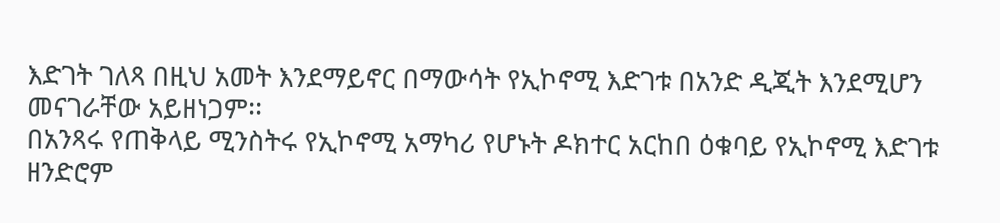እድገት ገለጻ በዚህ አመት እንደማይኖር በማውሳት የኢኮኖሚ እድገቱ በአንድ ዲጂት እንደሚሆን መናገራቸው አይዘነጋም፡፡
በአንጻሩ የጠቅላይ ሚንስትሩ የኢኮኖሚ አማካሪ የሆኑት ዶክተር አርከበ ዕቁባይ የኢኮኖሚ እድገቱ ዘንድሮም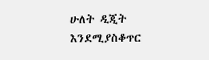ሁለት ዲጂት እንደሚያስቆጥር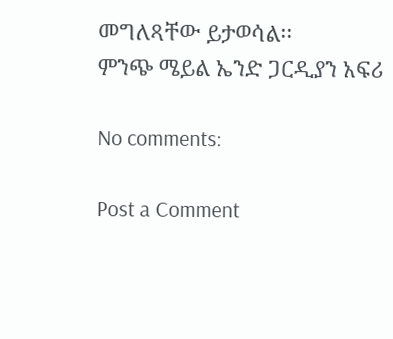መግለጻቸው ይታወሳል፡፡
ምንጭ ሜይል ኤንድ ጋርዲያን አፍሪ

No comments:

Post a Comment